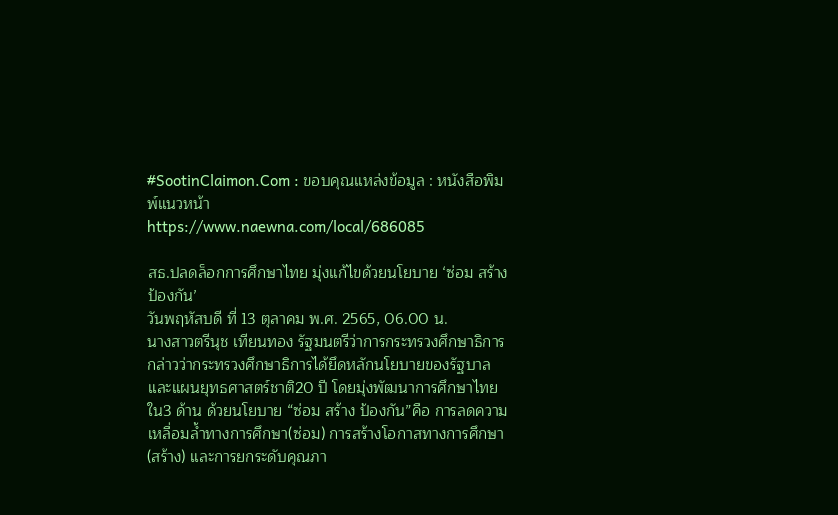#SootinClaimon.Com : ขอบคุณแหล่งข้อมูล : หนังสือพิมพ์แนวหน้า
https://www.naewna.com/local/686085

สธ.ปลดล็อกการศึกษาไทย มุ่งแก้ไขด้วยนโยบาย ‘ซ่อม สร้าง ป้องกัน’
วันพฤหัสบดี ที่ 13 ตุลาคม พ.ศ. 2565, 06.00 น.
นางสาวตรีนุช เทียนทอง รัฐมนตรีว่าการกระทรวงศึกษาธิการ กล่าวว่ากระทรวงศึกษาธิการได้ยึดหลักนโยบายของรัฐบาลและแผนยุทธศาสตร์ชาติ20 ปี โดยมุ่งพัฒนาการศึกษาไทยใน3 ด้าน ด้วยนโยบาย “ซ่อม สร้าง ป้องกัน”คือ การลดความเหลื่อมล้ำทางการศึกษา(ซ่อม) การสร้างโอกาสทางการศึกษา (สร้าง) และการยกระดับคุณภา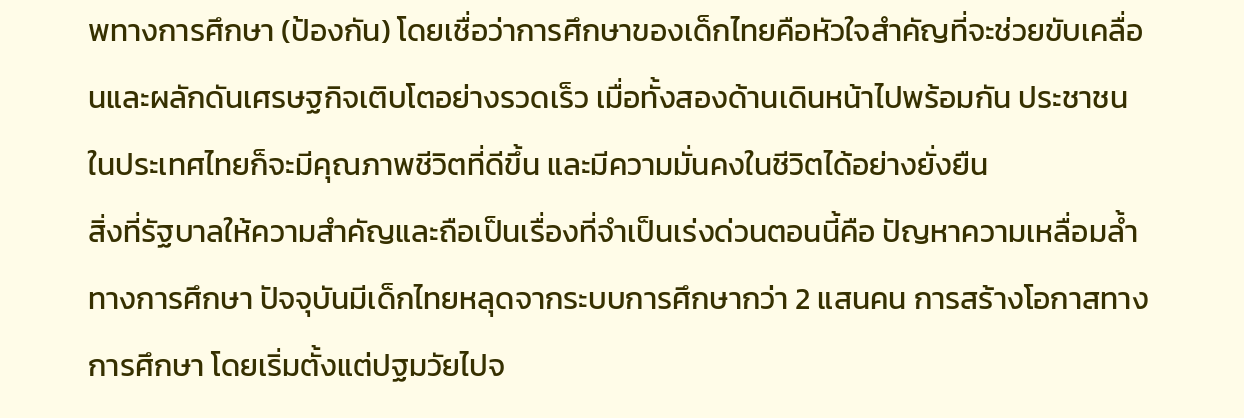พทางการศึกษา (ป้องกัน) โดยเชื่อว่าการศึกษาของเด็กไทยคือหัวใจสำคัญที่จะช่วยขับเคลื่อนและผลักดันเศรษฐกิจเติบโตอย่างรวดเร็ว เมื่อทั้งสองด้านเดินหน้าไปพร้อมกัน ประชาชนในประเทศไทยก็จะมีคุณภาพชีวิตที่ดีขึ้น และมีความมั่นคงในชีวิตได้อย่างยั่งยืน
สิ่งที่รัฐบาลให้ความสำคัญและถือเป็นเรื่องที่จำเป็นเร่งด่วนตอนนี้คือ ปัญหาความเหลื่อมล้ำทางการศึกษา ปัจจุบันมีเด็กไทยหลุดจากระบบการศึกษากว่า 2 แสนคน การสร้างโอกาสทางการศึกษา โดยเริ่มตั้งแต่ปฐมวัยไปจ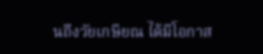นถึงวัยเกษียณ ได้มีโอกาส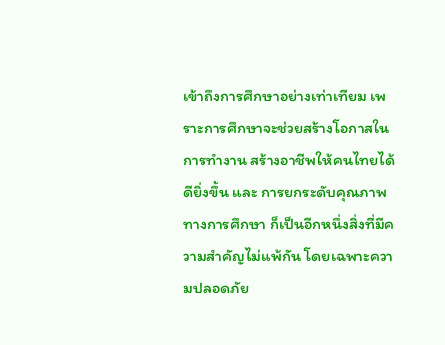เข้าถึงการศึกษาอย่างเท่าเทียม เพราะการศึกษาจะช่วยสร้างโอกาสในการทำงาน สร้างอาชีพให้คนไทยได้ดียิ่งขึ้น และ การยกระดับคุณภาพทางการศึกษา ก็เป็นอีกหนึ่งสิ่งที่มีความสำคัญไม่แพ้กัน โดยเฉพาะความปลอดภัย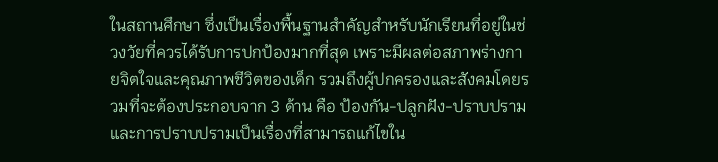ในสถานศึกษา ซึ่งเป็นเรื่องพื้นฐานสำคัญสำหรับนักเรียนที่อยู่ในช่วงวัยที่ควรได้รับการปกป้องมากที่สุด เพราะมีผลต่อสภาพร่างกายจิตใจและคุณภาพชีวิตของเด็ก รวมถึงผู้ปกครองและสังคมโดยรวมที่จะต้องประกอบจาก 3 ด้าน คือ ป้องกัน-ปลูกฝัง-ปราบปราม และการปราบปรามเป็นเรื่องที่สามารถแก้ไขใน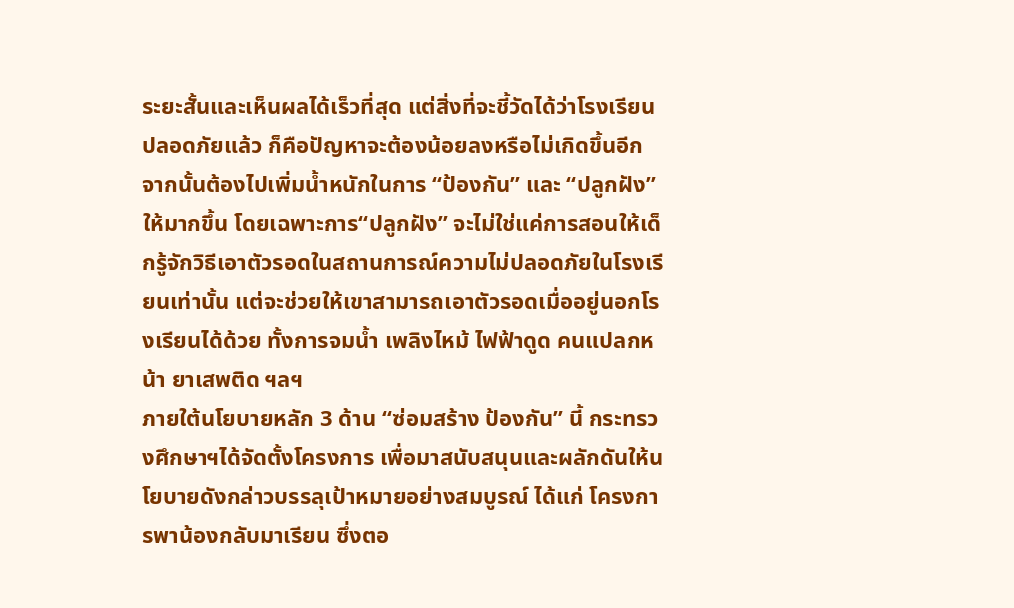ระยะสั้นและเห็นผลได้เร็วที่สุด แต่สิ่งที่จะชี้วัดได้ว่าโรงเรียนปลอดภัยแล้ว ก็คือปัญหาจะต้องน้อยลงหรือไม่เกิดขึ้นอีก จากนั้นต้องไปเพิ่มน้ำหนักในการ “ป้องกัน” และ “ปลูกฝัง” ให้มากขึ้น โดยเฉพาะการ“ปลูกฝัง” จะไม่ใช่แค่การสอนให้เด็กรู้จักวิธีเอาตัวรอดในสถานการณ์ความไม่ปลอดภัยในโรงเรียนเท่านั้น แต่จะช่วยให้เขาสามารถเอาตัวรอดเมื่ออยู่นอกโรงเรียนได้ด้วย ทั้งการจมน้ำ เพลิงไหม้ ไฟฟ้าดูด คนแปลกหน้า ยาเสพติด ฯลฯ
ภายใต้นโยบายหลัก 3 ด้าน “ซ่อมสร้าง ป้องกัน” นี้ กระทรวงศึกษาฯได้จัดตั้งโครงการ เพื่อมาสนับสนุนและผลักดันให้นโยบายดังกล่าวบรรลุเป้าหมายอย่างสมบูรณ์ ได้แก่ โครงการพาน้องกลับมาเรียน ซึ่งตอ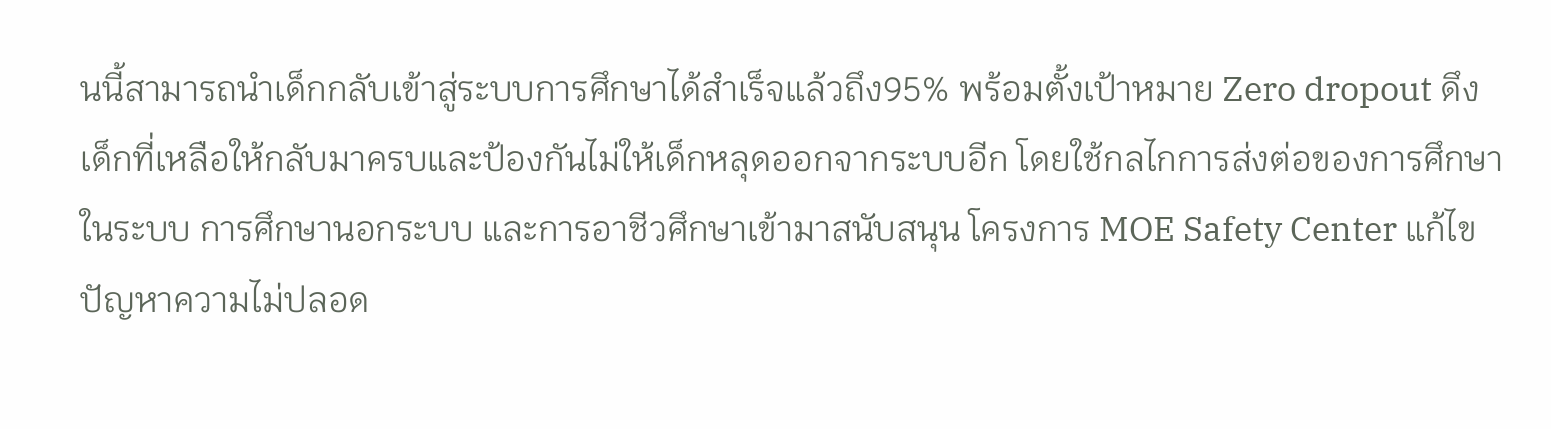นนี้สามารถนำเด็กกลับเข้าสู่ระบบการศึกษาได้สำเร็จแล้วถึง95% พร้อมตั้งเป้าหมาย Zero dropout ดึงเด็กที่เหลือให้กลับมาครบและป้องกันไม่ให้เด็กหลุดออกจากระบบอีก โดยใช้กลไกการส่งต่อของการศึกษาในระบบ การศึกษานอกระบบ และการอาชีวศึกษาเข้ามาสนับสนุน โครงการ MOE Safety Center แก้ไขปัญหาความไม่ปลอด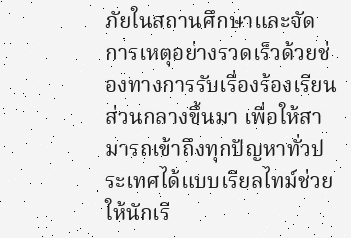ภัยในสถานศึกษาและจัดการเหตุอย่างรวดเร็วด้วยช่องทางการรับเรื่องร้องเรียนส่วนกลางขึ้นมา เพื่อให้สามารถเข้าถึงทุกปัญหาทั่วประเทศได้แบบเรียลไทม์ช่วยให้นักเรี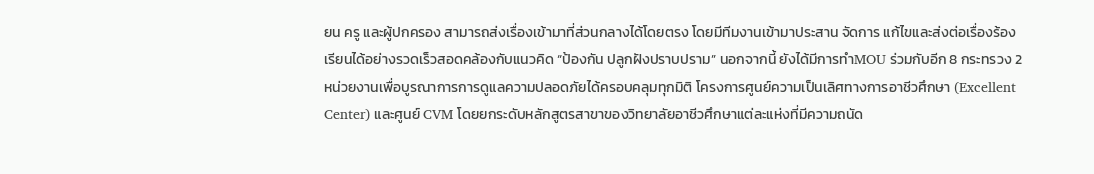ยน ครู และผู้ปกครอง สามารถส่งเรื่องเข้ามาที่ส่วนกลางได้โดยตรง โดยมีทีมงานเข้ามาประสาน จัดการ แก้ไขและส่งต่อเรื่องร้องเรียนได้อย่างรวดเร็วสอดคล้องกับแนวคิด “ป้องกัน ปลูกฝังปราบปราม” นอกจากนี้ ยังได้มีการทำMOU ร่วมกับอีก 8 กระทรวง 2 หน่วยงานเพื่อบูรณาการการดูแลความปลอดภัยได้ครอบคลุมทุกมิติ โครงการศูนย์ความเป็นเลิศทางการอาชีวศึกษา (Excellent Center) และศูนย์ CVM โดยยกระดับหลักสูตรสาขาของวิทยาลัยอาชีวศึกษาแต่ละแห่งที่มีความถนัด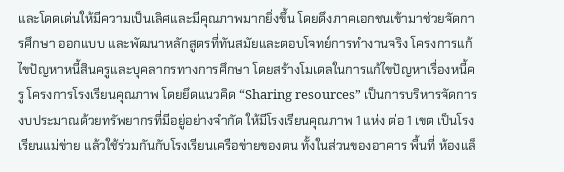และโดดเด่นให้มีความเป็นเลิศและมีคุณภาพมากยิ่งขึ้น โดยดึงภาคเอกชนเข้ามาช่วยจัดการศึกษา ออกแบบ และพัฒนาหลักสูตรที่ทันสมัยและตอบโจทย์การทำงานจริง โครงการแก้ไขปัญหาหนี้สินครูและบุคลากรทางการศึกษา โดยสร้างโมเดลในการแก้ไขปัญหาเรื่องหนี้ครู โครงการโรงเรียนคุณภาพ โดยยึดแนวคิด “Sharing resources” เป็นการบริหารจัดการงบประมาณด้วยทรัพยากรที่มีอยู่อย่างจำกัด ให้มีโรงเรียนคุณภาพ 1 แห่ง ต่อ 1 เขต เป็นโรงเรียนแม่ข่าย แล้วใช้ร่วมกันกับโรงเรียนเครือข่ายของตน ทั้งในส่วนของอาคาร พื้นที่ ห้องแล็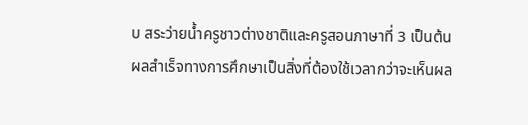บ สระว่ายน้ำครูชาวต่างชาติและครูสอนภาษาที่ 3 เป็นต้น
ผลสำเร็จทางการศึกษาเป็นสิ่งที่ต้องใช้เวลากว่าจะเห็นผล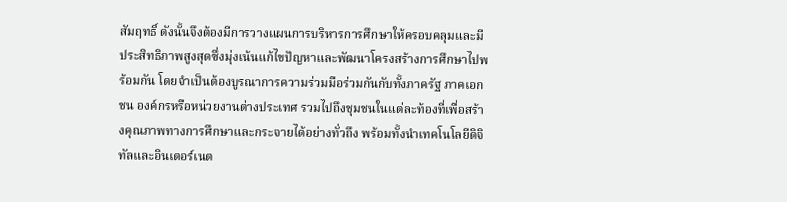สัมฤทธิ์ ดังนั้นจึงต้องมีการวางแผนการบริหารการศึกษาให้ครอบคลุมและมีประสิทธิภาพสูงสุดซึ่งมุ่งเน้นแก้ไขปัญหาและพัฒนาโครงสร้างการศึกษาไปพร้อมกัน โดยจำเป็นต้องบูรณาการความร่วมมือร่วมกันกับทั้งภาครัฐ ภาคเอกชน องค์กรหรือหน่วยงานต่างประเทศ รวมไปถึงชุมชนในแต่ละท้องที่เพื่อสร้างคุณภาพทางการศึกษาและกระจายได้อย่างทั่วถึง พร้อมทั้งนำเทคโนโลยีดิจิทัลและอินเตอร์เนต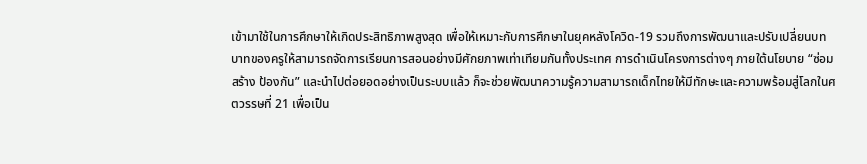เข้ามาใช้ในการศึกษาให้เกิดประสิทธิภาพสูงสุด เพื่อให้เหมาะกับการศึกษาในยุคหลังโควิด-19 รวมถึงการพัฒนาและปรับเปลี่ยนบทบาทของครูให้สามารถจัดการเรียนการสอนอย่างมีศักยภาพเท่าเทียมกันทั้งประเทศ การดำเนินโครงการต่างๆ ภายใต้นโยบาย “ซ่อม สร้าง ป้องกัน” และนำไปต่อยอดอย่างเป็นระบบแล้ว ก็จะช่วยพัฒนาความรู้ความสามารถเด็กไทยให้มีทักษะและความพร้อมสู่โลกในศตวรรษที่ 21 เพื่อเป็น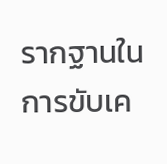รากฐานในการขับเค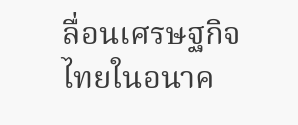ลื่อนเศรษฐกิจไทยในอนาค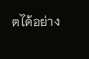ตได้อย่าง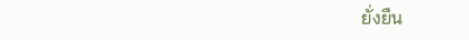ยั่งยืน